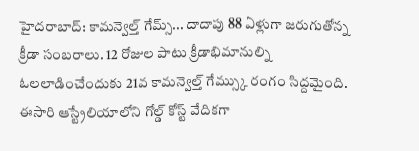హైదరాబాద్: కామన్వెల్త్ గేమ్స్... దాదాపు 88 ఏళ్లుగా జరుగుతోన్న క్రీడా సంబరాలు. 12 రోజుల పాటు క్రీడాభిమానుల్ని ఓలలాడించేందుకు 21వ కామన్వెల్త్ గేమ్స్కు రంగం సిద్దమైంది. ఈసారి ఆస్ట్రేలియాలోని గోల్డ్ కోస్ట్ వేదికగా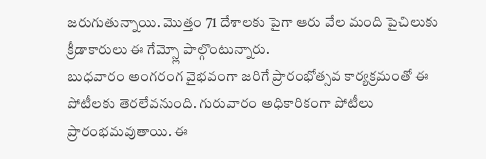జరుగుతున్నాయి. మొత్తం 71 దేశాలకు పైగా ఆరు వేల మంది పైచిలుకు క్రీడాకారులు ఈ గేమ్స్లో పాల్గొంటున్నారు.
బుధవారం అంగరంగ వైభవంగా జరిగే ప్రారంభోత్సవ కార్యక్రమంతో ఈ పోటీలకు తెరలేవనుంది. గురువారం అధికారికంగా పోటీలు ప్రారంభమవుతాయి. ఈ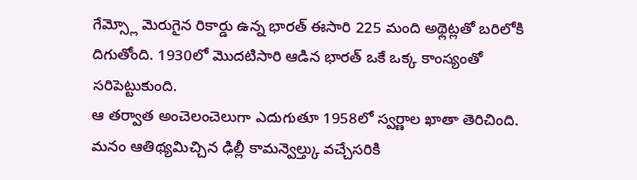గేమ్స్లో మెరుగైన రికార్డు ఉన్న భారత్ ఈసారి 225 మంది అథ్లెట్లతో బరిలోకి దిగుతోంది. 1930లో మొదటిసారి ఆడిన భారత్ ఒకే ఒక్క కాంస్యంతో సరిపెట్టుకుంది.
ఆ తర్వాత అంచెలంచెలుగా ఎదుగుతూ 1958లో స్వర్ణాల ఖాతా తెరిచింది. మనం ఆతిథ్యమిచ్చిన ఢిల్లీ కామన్వెల్త్కు వచ్చేసరికి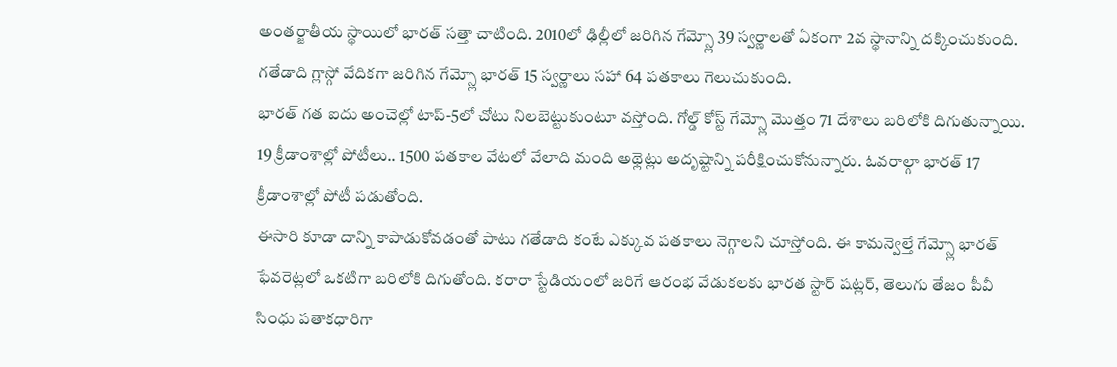అంతర్జాతీయ స్థాయిలో భారత్ సత్తా చాటింది. 2010లో ఢిల్లీలో జరిగిన గేమ్స్లో 39 స్వర్ణాలతో ఏకంగా 2వ స్థానాన్ని దక్కించుకుంది. గతేడాది గ్లాస్గో వేదికగా జరిగిన గేమ్స్లో భారత్ 15 స్వర్ణాలు సహా 64 పతకాలు గెలుచుకుంది.
భారత్ గత ఐదు అంచెల్లో టాప్-5లో చోటు నిలబెట్టుకుంటూ వస్తోంది. గోల్డ్ కోస్ట్ గేమ్స్లో మొత్తం 71 దేశాలు బరిలోకి దిగుతున్నాయి. 19 క్రీడాంశాల్లో పోటీలు.. 1500 పతకాల వేటలో వేలాది మంది అథ్లెట్లు అదృష్టాన్ని పరీక్షించుకోనున్నారు. ఓవరాల్గా భారత్ 17 క్రీడాంశాల్లో పోటీ పడుతోంది.
ఈసారి కూడా దాన్ని కాపాడుకోవడంతో పాటు గతేడాది కంటే ఎక్కువ పతకాలు నెగ్గాలని చూస్తోంది. ఈ కామన్వెల్తే గేమ్స్లో భారత్ ఫేవరెట్లలో ఒకటిగా బరిలోకి దిగుతోంది. కరారా స్టేడియంలో జరిగే ఆరంభ వేడుకలకు భారత స్టార్ షట్లర్, తెలుగు తేజం పీవీ సింధు పతాకధారిగా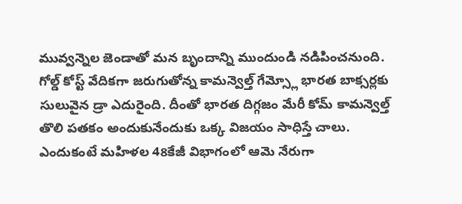మువ్వన్నెల జెండాతో మన బృందాన్ని ముందుండి నడిపించనుంది.
గోల్డ్ కోస్ట్ వేదికగా జరుగుతోన్న కామన్వెల్త్ గేమ్స్లో భారత బాక్సర్లకు సులువైన డ్రా ఎదురైంది. దీంతో భారత దిగ్గజం మేరీ కోమ్ కామన్వెల్త్ తొలి పతకం అందుకునేందుకు ఒక్క విజయం సాధిస్తే చాలు. ఎందుకంటే మహిళల 48కేజీ విభాగంలో ఆమె నేరుగా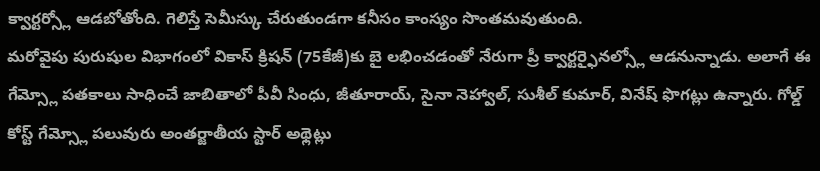క్వార్టర్స్లో ఆడబోతోంది. గెలిస్తే సెమీస్కు చేరుతుండగా కనీసం కాంస్యం సొంతమవుతుంది.
మరోవైపు పురుషుల విభాగంలో వికాస్ క్రిషన్ (75కేజీ)కు బై లభించడంతో నేరుగా ప్రీ క్వార్టర్ఫైనల్స్లో ఆడనున్నాడు. అలాగే ఈ గేమ్స్లో పతకాలు సాధించే జాబితాలో పీవీ సింధు, జీతూరాయ్, సైనా నెహ్వాల్, సుశీల్ కుమార్, వినేష్ ఫొగట్లు ఉన్నారు. గోల్డ్ కోస్ట్ గేమ్స్లో పలువురు అంతర్జాతీయ స్టార్ అథ్లెట్లు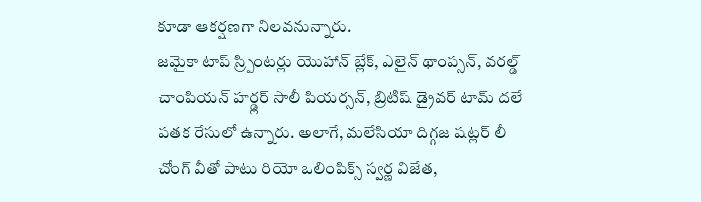కూడా ఆకర్షణగా నిలవనున్నారు.
జమైకా టాప్ స్ర్పింటర్లు యొహాన్ బ్లేక్, ఎలైన్ థాంప్సన్, వరల్డ్ చాంపియన్ హర్డ్లర్ సాలీ పియర్సన్, బ్రిటిష్ డ్రైవర్ టామ్ దలే పతక రేసులో ఉన్నారు. అలాగే, మలేసియా దిగ్గజ షట్లర్ లీ చోంగ్ వీతో పాటు రియో ఒలింపిక్స్ స్వర్ణ విజేత,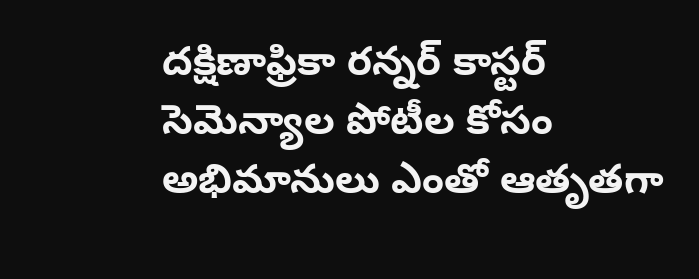దక్షిణాఫ్రికా రన్నర్ కాస్టర్ సెమెన్యాల పోటీల కోసం అభిమానులు ఎంతో ఆతృతగా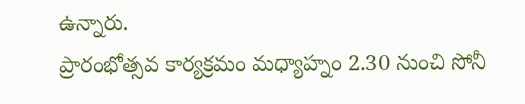ఉన్నారు.
ప్రారంభోత్సవ కార్యక్రమం మధ్యాహ్నం 2.30 నుంచి సోనీ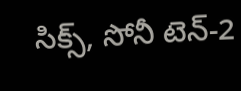సిక్స్, సోనీ టెన్-2